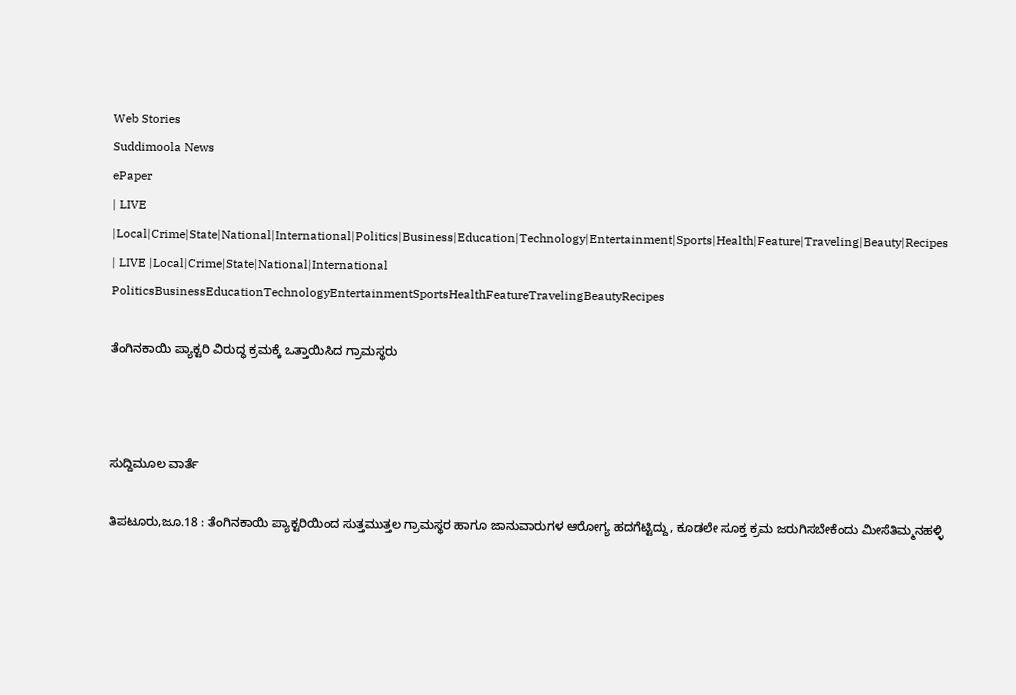Web Stories
Suddimoola News
ePaper
| LIVE |Local|Crime|State|National|International|Politics|Business|Education|Technology|Entertainment|Sports|Health|Feature|Traveling|Beauty|Recipes
| LIVE |Local|Crime|State|National|International
PoliticsBusinessEducationTechnologyEntertainmentSportsHealthFeatureTravelingBeautyRecipes

ತೆಂಗಿನಕಾಯಿ ಪ್ಯಾಕ್ಟರಿ ವಿರುದ್ಧ ಕ್ರಮಕ್ಕೆ ಒತ್ತಾಯಿಸಿದ ಗ್ರಾಮಸ್ಥರು



ಸುದ್ದಿಮೂಲ ವಾರ್ತೆ

ತಿಪಟೂರು,ಜೂ.18 : ತೆಂಗಿನಕಾಯಿ ಪ್ಯಾಕ್ಟರಿಯಿಂದ ಸುತ್ತಮುತ್ತಲ ಗ್ರಾಮಸ್ಥರ ಹಾಗೂ ಜಾನುವಾರುಗಳ ಆರೋಗ್ಯ ಹದಗೆಟ್ಟಿದ್ದು, ಕೂಡಲೇ ಸೂಕ್ತ ಕ್ರಮ ಜರುಗಿಸಬೇಕೆಂದು ಮೀಸೆತಿಮ್ಮನಹಳ್ಳಿ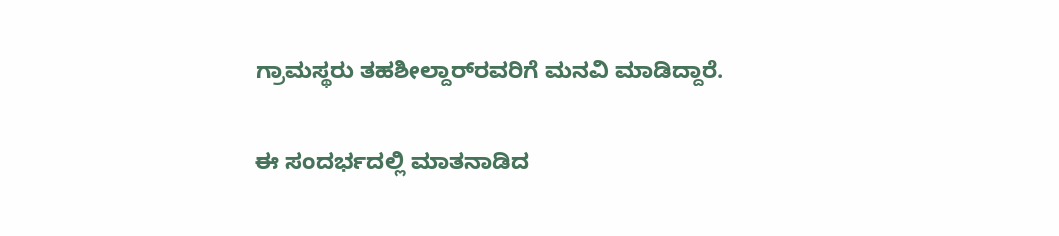ಗ್ರಾಮಸ್ಥರು ತಹಶೀಲ್ದಾರ್‌ರವರಿಗೆ ಮನವಿ ಮಾಡಿದ್ದಾರೆ.

ಈ ಸಂದರ್ಭದಲ್ಲಿ ಮಾತನಾಡಿದ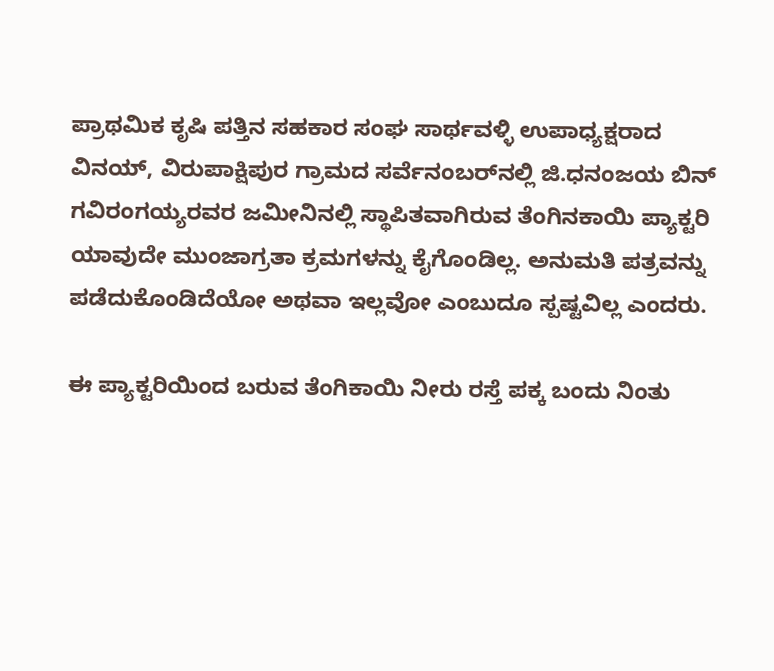ಪ್ರಾಥಮಿಕ ಕೃಷಿ ಪತ್ತಿನ ಸಹಕಾರ ಸಂಘ ಸಾರ್ಥವಳ್ಳಿ ಉಪಾಧ್ಯಕ್ಷರಾದ ವಿನಯ್, ವಿರುಪಾಕ್ಷಿಪುರ ಗ್ರಾಮದ ಸರ್ವೆನಂಬರ್‌ನಲ್ಲಿ ಜಿ.ಧನಂಜಯ ಬಿನ್ ಗವಿರಂಗಯ್ಯರವರ ಜಮೀನಿನಲ್ಲಿ ಸ್ಥಾಪಿತವಾಗಿರುವ ತೆಂಗಿನಕಾಯಿ ಪ್ಯಾಕ್ಟರಿ ಯಾವುದೇ ಮುಂಜಾಗ್ರತಾ ಕ್ರಮಗಳನ್ನು ಕೈಗೊಂಡಿಲ್ಲ. ಅನುಮತಿ ಪತ್ರವನ್ನು ಪಡೆದುಕೊಂಡಿದೆಯೋ ಅಥವಾ ಇಲ್ಲವೋ ಎಂಬುದೂ ಸ್ಪಷ್ಟವಿಲ್ಲ ಎಂದರು.

ಈ ಪ್ಯಾಕ್ಟರಿಯಿಂದ ಬರುವ ತೆಂಗಿಕಾಯಿ ನೀರು ರಸ್ತೆ ಪಕ್ಕ ಬಂದು ನಿಂತು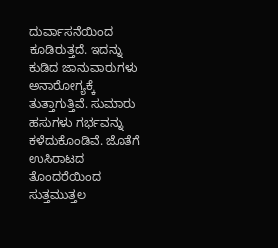ದುರ್ವಾಸನೆಯಿಂದ ಕೂಡಿರುತ್ತದೆ. ಇದನ್ನು ಕುಡಿದ ಜಾನುವಾರುಗಳು ಅನಾರೋಗ್ಯಕ್ಕೆ ತುತ್ತಾಗುತ್ತಿವೆ. ಸುಮಾರು ಹಸುಗಳು ಗರ್ಭವನ್ನು ಕಳೆದುಕೊಂಡಿವೆ. ಜೊತೆಗೆ ಉಸಿರಾಟದ ತೊಂದರೆಯಿಂದ ಸುತ್ತಮುತ್ತಲ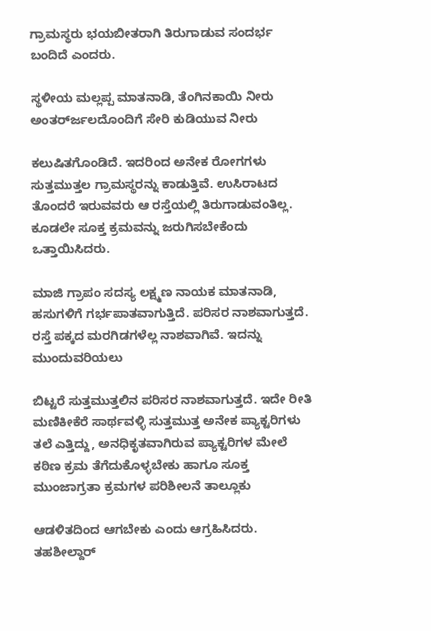ಗ್ರಾಮಸ್ಥರು ಭಯಬೀತರಾಗಿ ತಿರುಗಾಡುವ ಸಂದರ್ಭ ಬಂದಿದೆ ಎಂದರು.

ಸ್ಥಳೀಯ ಮಲ್ಲಪ್ಪ ಮಾತನಾಡಿ, ತೆಂಗಿನಕಾಯಿ ನೀರು ಅಂತರ್‌ರ್ಜಲದೊಂದಿಗೆ ಸೇರಿ ಕುಡಿಯುವ ನೀರು

ಕಲುಷಿತಗೊಂಡಿದೆ. ಇದರಿಂದ ಅನೇಕ ರೋಗಗಳು ಸುತ್ತಮುತ್ತಲ ಗ್ರಾಮಸ್ಥರನ್ನು ಕಾಡುತ್ತಿವೆ. ಉಸಿರಾಟದ ತೊಂದರೆ ಇರುವವರು ಆ ರಸ್ತೆಯಲ್ಲಿ ತಿರುಗಾಡುವಂತಿಲ್ಲ. ಕೂಡಲೇ ಸೂಕ್ತ ಕ್ರಮವನ್ನು ಜರುಗಿಸಬೇಕೆಂದು ಒತ್ತಾಯಿಸಿದರು.

ಮಾಜಿ ಗ್ರಾಪಂ ಸದಸ್ಯ ಲಕ್ಷ್ಮಣ ನಾಯಕ ಮಾತನಾಡಿ, ಹಸುಗಳಿಗೆ ಗರ್ಭಪಾತವಾಗುತ್ತಿದೆ. ಪರಿಸರ ನಾಶವಾಗುತ್ತದೆ. ರಸ್ತೆ ಪಕ್ಕದ ಮರಗಿಡಗಳೆಲ್ಲ ನಾಶವಾಗಿವೆ. ಇದನ್ನು ಮುಂದುವರಿಯಲು

ಬಿಟ್ಟರೆ ಸುತ್ತಮುತ್ತಲಿನ ಪರಿಸರ ನಾಶವಾಗುತ್ತದೆ. ಇದೇ ರೀತಿ ಮಣಿಕೀಕೆರೆ ಸಾರ್ಥವಳ್ಳಿ ಸುತ್ತಮುತ್ತ ಅನೇಕ ಪ್ಯಾಕ್ಟರಿಗಳು ತಲೆ ಎತ್ತಿದ್ದು, ಅನಧಿಕೃತವಾಗಿರುವ ಪ್ಯಾಕ್ಟರಿಗಳ ಮೇಲೆ ಕಠಿಣ ಕ್ರಮ ತೆಗೆದುಕೊಳ್ಳಬೇಕು ಹಾಗೂ ಸೂಕ್ತ ಮುಂಜಾಗ್ರತಾ ಕ್ರಮಗಳ ಪರಿಶೀಲನೆ ತಾಲ್ಲೂಕು

ಆಡಳಿತದಿಂದ ಆಗಬೇಕು ಎಂದು ಆಗ್ರಹಿಸಿದರು. ತಹಶೀಲ್ದಾರ್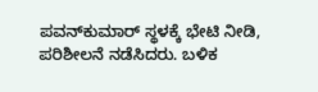ಪವನ್‌ಕುಮಾರ್ ಸ್ಥಳಕ್ಕೆ ಭೇಟಿ ನೀಡಿ, ಪರಿಶೀಲನೆ ನಡೆಸಿದರು. ಬಳಿಕ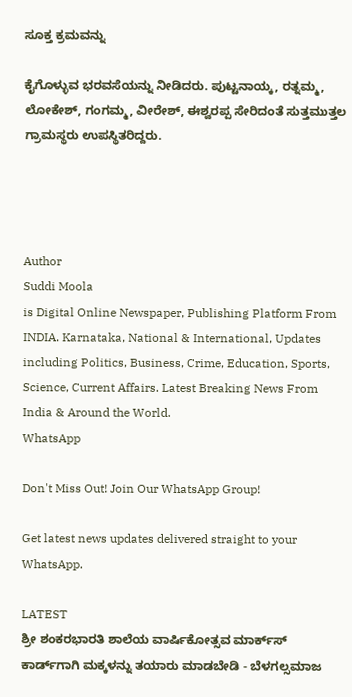ಸೂಕ್ತ ಕ್ರಮವನ್ನು

ಕೈಗೊಳ್ಳುವ ಭರವಸೆಯನ್ನು ನೀಡಿದರು. ಪುಟ್ಟನಾಯ್ಕ, ರತ್ನಮ್ಮ, ಲೋಕೇಶ್, ಗಂಗಮ್ಮ, ವೀರೇಶ್, ಈಶ್ವರಪ್ಪ ಸೇರಿದಂತೆ ಸುತ್ತಮುತ್ತಲ ಗ್ರಾಮಸ್ಥರು ಉಪಸ್ಥಿತರಿದ್ದರು.




Author
Suddi Moola
is Digital Online Newspaper, Publishing Platform From INDIA. Karnataka, National & International, Updates including Politics, Business, Crime, Education, Sports, Science, Current Affairs. Latest Breaking News From India & Around the World.
WhatsApp

Don't Miss Out! Join Our WhatsApp Group!

Get latest news updates delivered straight to your WhatsApp.

LATEST
ಶ್ರೀ ಶಂಕರಭಾರತಿ ಶಾಲೆಯ ವಾರ್ಷಿಕೋತ್ಸವ ಮಾರ್ಕ್‌ಸ್‌ ಕಾರ್ಡ್‌ಗಾಗಿ ಮಕ್ಕಳನ್ನು ತಯಾರು ಮಾಡಬೇಡಿ - ಬೆಳಗಲ್ಸಮಾಜ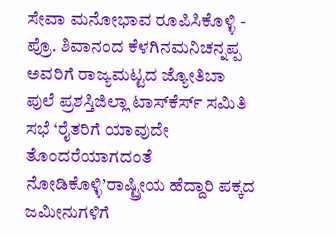ಸೇವಾ ಮನೋಭಾವ ರೂಪಿಸಿಕೊಳ್ಳಿ - ಪ್ರೊ. ಶಿವಾನಂದ ಕೆಳಗಿನಮನಿಚನ್ನಪ್ಪ ಅವರಿಗೆ ರಾಜ್ಯಮಟ್ಟದ ಜ್ಯೋತಿಬಾ ಪುಲೆ ಪ್ರಶಸ್ತಿಜಿಲ್ಲಾ ಟಾಸ್‌‌ಕೆರ್ಸ್ ಸಮಿತಿ ಸಭೆ ‘ರೈತರಿಗೆ ಯಾವುದೇ ತೊಂದರೆಯಾಗದಂತೆ ನೋಡಿಕೊಳ್ಳಿ’ರಾಷ್ಟ್ರೀಯ ಹೆದ್ದಾರಿ ಪಕ್ಕದ ಜಮೀನುಗಳಿಗೆ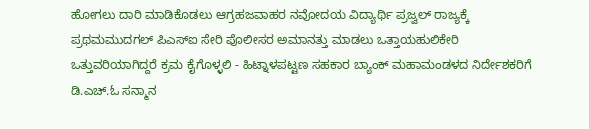ಹೋಗಲು ದಾರಿ ಮಾಡಿಕೊಡಲು ಆಗ್ರಹಜವಾಹರ ನವೋದಯ ವಿದ್ಯಾರ್ಥಿ ಪ್ರಜ್ವಲ್ ರಾಜ್ಯಕ್ಕೆ ಪ್ರಥಮಮುದಗಲ್ ಪಿಎಸ್‌ಐ ಸೇರಿ ಪೊಲೀಸರ ಅಮಾನತ್ತು ಮಾಡಲು ಒತ್ತಾಯಹುಲಿಕೇರಿ ಒತ್ತುವರಿಯಾಗಿದ್ದರೆ ಕ್ರಮ ಕೈಗೊಳ್ಳಲಿ - ಹಿಟ್ನಾಳಪಟ್ಟಣ ಸಹಕಾರ ಬ್ಯಾಂಕ್ ಮಹಾಮಂಡಳದ ನಿರ್ದೇಶಕರಿಗೆ ಡಿ.ಎಚ್.ಓ ಸನ್ಮಾನ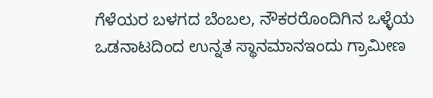ಗೆಳೆಯರ ಬಳಗದ ಬೆಂಬಲ, ನೌಕರರೊಂದಿಗಿನ ಒಳ್ಳೆಯ ಒಡನಾಟದಿಂದ ಉನ್ನತ ಸ್ಥಾನಮಾನಇಂದು ಗ್ರಾಮೀಣ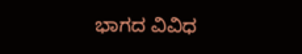ಭಾಗದ ವಿವಿಧ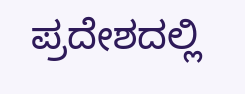ಪ್ರದೇಶದಲ್ಲಿ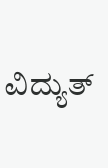ವಿದ್ಯುತ್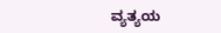ವ್ಯತ್ಯಯ